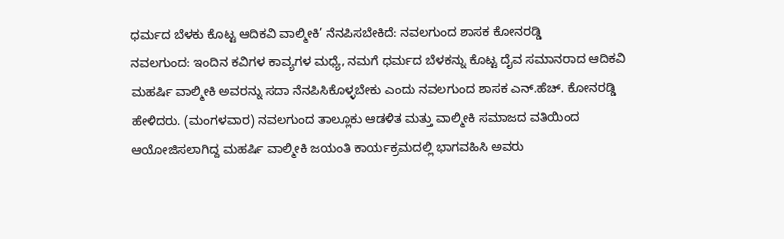ಧರ್ಮದ ಬೆಳಕು ಕೊಟ್ಟ ಆದಿಕವಿ ವಾಲ್ಮೀಕಿ’ ನೆನಪಿಸಬೇಕಿದೆ: ನವಲಗುಂದ ಶಾಸಕ ಕೋನರಡ್ಡಿ
ನವಲಗುಂದ: ಇಂದಿನ ಕವಿಗಳ ಕಾವ್ಯಗಳ ಮಧ್ಯೆ, ನಮಗೆ ಧರ್ಮದ ಬೆಳಕನ್ನು ಕೊಟ್ಟ ದೈವ ಸಮಾನರಾದ ಆದಿಕವಿ ಮಹರ್ಷಿ ವಾಲ್ಮೀಕಿ ಅವರನ್ನು ಸದಾ ನೆನಪಿಸಿಕೊಳ್ಳಬೇಕು ಎಂದು ನವಲಗುಂದ ಶಾಸಕ ಎನ್.ಹೆಚ್. ಕೋನರಡ್ಡಿ ಹೇಳಿದರು. (ಮಂಗಳವಾರ) ನವಲಗುಂದ ತಾಲ್ಲೂಕು ಆಡಳಿತ ಮತ್ತು ವಾಲ್ಮೀಕಿ ಸಮಾಜದ ವತಿಯಿಂದ ಆಯೋಜಿಸಲಾಗಿದ್ದ ಮಹರ್ಷಿ ವಾಲ್ಮೀಕಿ ಜಯಂತಿ ಕಾರ್ಯಕ್ರಮದಲ್ಲಿ ಭಾಗವಹಿಸಿ ಅವರು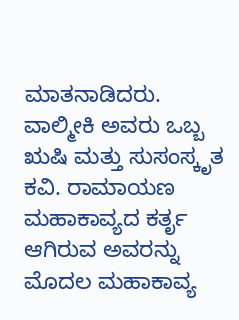ಮಾತನಾಡಿದರು. ವಾಲ್ಮೀಕಿ ಅವರು ಒಬ್ಬ ಋಷಿ ಮತ್ತು ಸುಸಂಸ್ಕೃತ ಕವಿ. ರಾಮಾಯಣ ಮಹಾಕಾವ್ಯದ ಕರ್ತೃ ಆಗಿರುವ ಅವರನ್ನು ಮೊದಲ ಮಹಾಕಾವ್ಯ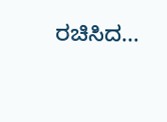ರಚಿಸಿದ…